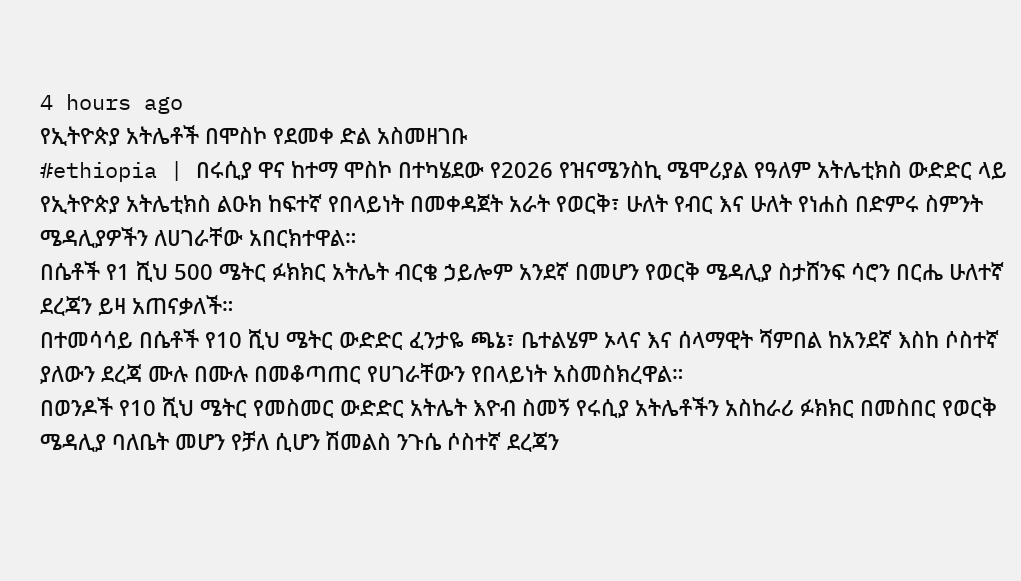4 hours ago
የኢትዮጵያ አትሌቶች በሞስኮ የደመቀ ድል አስመዘገቡ
#ethiopia | በሩሲያ ዋና ከተማ ሞስኮ በተካሄደው የ2026 የዝናሜንስኪ ሜሞሪያል የዓለም አትሌቲክስ ውድድር ላይ የኢትዮጵያ አትሌቲክስ ልዑክ ከፍተኛ የበላይነት በመቀዳጀት አራት የወርቅ፣ ሁለት የብር እና ሁለት የነሐስ በድምሩ ስምንት ሜዳሊያዎችን ለሀገራቸው አበርክተዋል።
በሴቶች የ1 ሺህ 500 ሜትር ፉክክር አትሌት ብርቄ ኃይሎም አንደኛ በመሆን የወርቅ ሜዳሊያ ስታሸንፍ ሳሮን በርሔ ሁለተኛ ደረጃን ይዛ አጠናቃለች።
በተመሳሳይ በሴቶች የ10 ሺህ ሜትር ውድድር ፈንታዬ ጫኔ፣ ቤተልሄም ኦላና እና ሰላማዊት ሻምበል ከአንደኛ እስከ ሶስተኛ ያለውን ደረጃ ሙሉ በሙሉ በመቆጣጠር የሀገራቸውን የበላይነት አስመስክረዋል።
በወንዶች የ10 ሺህ ሜትር የመስመር ውድድር አትሌት እዮብ ስመኝ የሩሲያ አትሌቶችን አስከራሪ ፉክክር በመስበር የወርቅ ሜዳሊያ ባለቤት መሆን የቻለ ሲሆን ሽመልስ ንጉሴ ሶስተኛ ደረጃን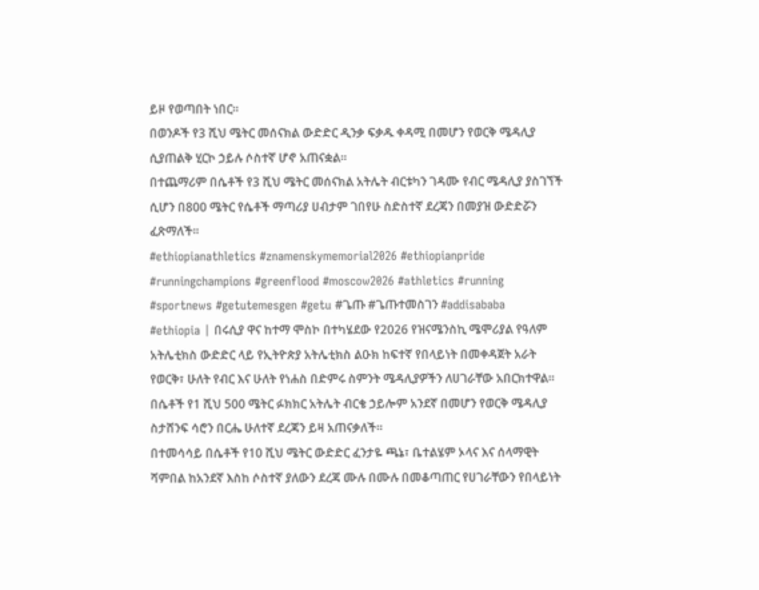ይዞ የወጣበት ነበር።
በወንዶች የ3 ሺህ ሜትር መሰናክል ውድድር ዲንቃ ፍቃዱ ቀዳሚ በመሆን የወርቅ ሜዳሊያ ሲያጠልቅ ሂርኮ ኃይሉ ሶስተኛ ሆኖ አጠናቋል።
በተጨማሪም በሴቶች የ3 ሺህ ሜትር መሰናክል አትሌት ብርቱካን ገዳሙ የብር ሜዳሊያ ያስገኘች ሲሆን በ800 ሜትር የሴቶች ማጣሪያ ሀብታም ገበየሁ ስድስተኛ ደረጃን በመያዝ ውድድሯን ፈጽማለች።
#ethiopianathletics #znamenskymemorial2026 #ethiopianpride #runningchampions #greenflood #moscow2026 #athletics #running #sportnews #getutemesgen #getu #ጌጡ #ጌጡተመስገን #addisababa
#ethiopia | በሩሲያ ዋና ከተማ ሞስኮ በተካሄደው የ2026 የዝናሜንስኪ ሜሞሪያል የዓለም አትሌቲክስ ውድድር ላይ የኢትዮጵያ አትሌቲክስ ልዑክ ከፍተኛ የበላይነት በመቀዳጀት አራት የወርቅ፣ ሁለት የብር እና ሁለት የነሐስ በድምሩ ስምንት ሜዳሊያዎችን ለሀገራቸው አበርክተዋል።
በሴቶች የ1 ሺህ 500 ሜትር ፉክክር አትሌት ብርቄ ኃይሎም አንደኛ በመሆን የወርቅ ሜዳሊያ ስታሸንፍ ሳሮን በርሔ ሁለተኛ ደረጃን ይዛ አጠናቃለች።
በተመሳሳይ በሴቶች የ10 ሺህ ሜትር ውድድር ፈንታዬ ጫኔ፣ ቤተልሄም ኦላና እና ሰላማዊት ሻምበል ከአንደኛ እስከ ሶስተኛ ያለውን ደረጃ ሙሉ በሙሉ በመቆጣጠር የሀገራቸውን የበላይነት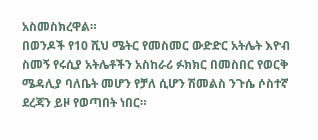አስመስክረዋል።
በወንዶች የ10 ሺህ ሜትር የመስመር ውድድር አትሌት እዮብ ስመኝ የሩሲያ አትሌቶችን አስከራሪ ፉክክር በመስበር የወርቅ ሜዳሊያ ባለቤት መሆን የቻለ ሲሆን ሽመልስ ንጉሴ ሶስተኛ ደረጃን ይዞ የወጣበት ነበር።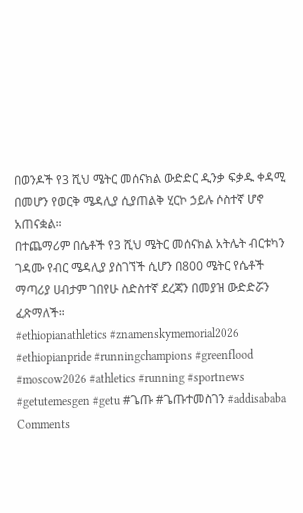በወንዶች የ3 ሺህ ሜትር መሰናክል ውድድር ዲንቃ ፍቃዱ ቀዳሚ በመሆን የወርቅ ሜዳሊያ ሲያጠልቅ ሂርኮ ኃይሉ ሶስተኛ ሆኖ አጠናቋል።
በተጨማሪም በሴቶች የ3 ሺህ ሜትር መሰናክል አትሌት ብርቱካን ገዳሙ የብር ሜዳሊያ ያስገኘች ሲሆን በ800 ሜትር የሴቶች ማጣሪያ ሀብታም ገበየሁ ስድስተኛ ደረጃን በመያዝ ውድድሯን ፈጽማለች።
#ethiopianathletics #znamenskymemorial2026 #ethiopianpride #runningchampions #greenflood #moscow2026 #athletics #running #sportnews #getutemesgen #getu #ጌጡ #ጌጡተመስገን #addisababa
Comments